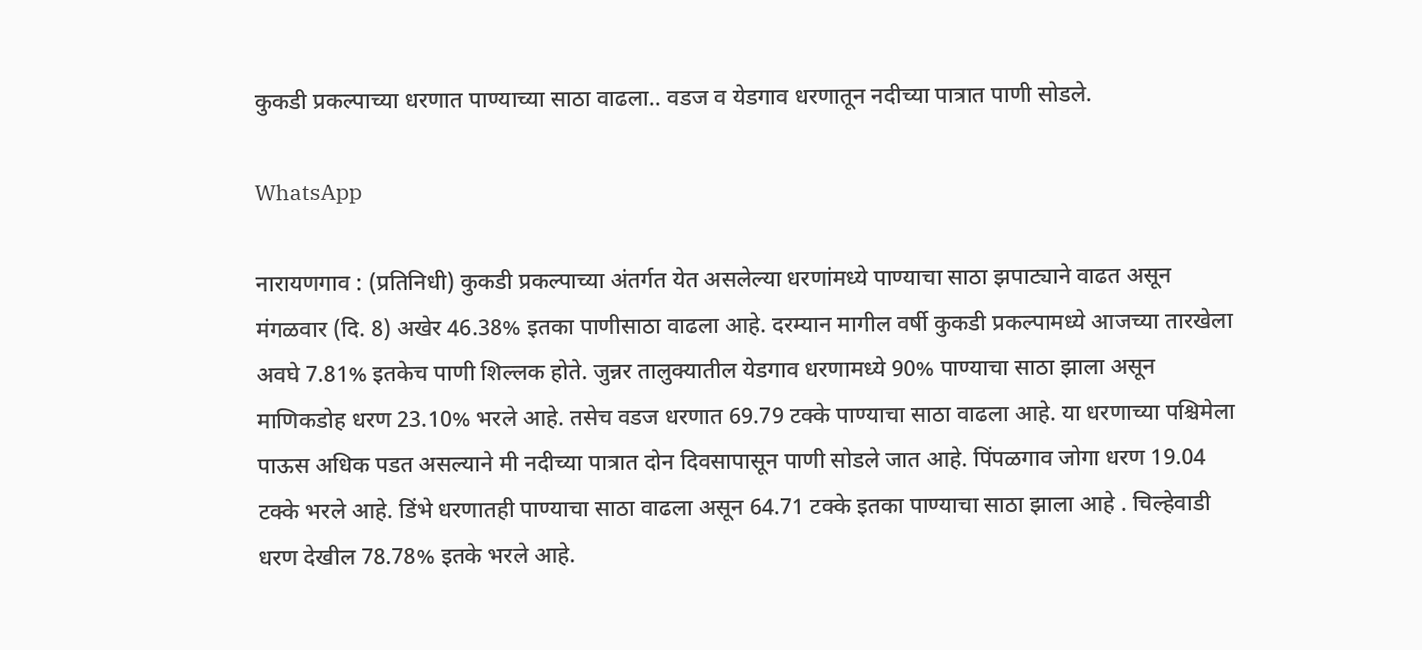कुकडी प्रकल्पाच्या धरणात पाण्याच्या साठा वाढला.. वडज व येडगाव धरणातून नदीच्या पात्रात पाणी सोडले.

WhatsApp

नारायणगाव : (प्रतिनिधी) कुकडी प्रकल्पाच्या अंतर्गत येत असलेल्या धरणांमध्ये पाण्याचा साठा झपाट्याने वाढत असून मंगळवार (दि. 8) अखेर 46.38% इतका पाणीसाठा वाढला आहे. दरम्यान मागील वर्षी कुकडी प्रकल्पामध्ये आजच्या तारखेला अवघे 7.81% इतकेच पाणी शिल्लक होते. जुन्नर तालुक्यातील येडगाव धरणामध्ये 90% पाण्याचा साठा झाला असून माणिकडोह धरण 23.10% भरले आहे. तसेच वडज धरणात 69.79 टक्के पाण्याचा साठा वाढला आहे. या धरणाच्या पश्चिमेला पाऊस अधिक पडत असल्याने मी नदीच्या पात्रात दोन दिवसापासून पाणी सोडले जात आहे. पिंपळगाव जोगा धरण 19.04 टक्के भरले आहे. डिंभे धरणातही पाण्याचा साठा वाढला असून 64.71 टक्के इतका पाण्याचा साठा झाला आहे . चिल्हेवाडी धरण देखील 78.78% इतके भरले आहे.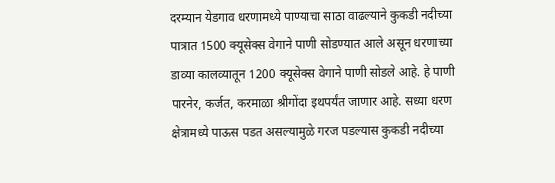दरम्यान येडगाव धरणामध्ये पाण्याचा साठा वाढल्याने कुकडी नदीच्या पात्रात 1500 क्यूसेक्स वेगाने पाणी सोडण्यात आले असून धरणाच्या डाव्या कालव्यातून 1200 क्यूसेक्स वेगाने पाणी सोडले आहे. हे पाणी पारनेर, कर्जत, करमाळा श्रीगोंदा इथपर्यंत जाणार आहे. सध्या धरण क्षेत्रामध्ये पाऊस पडत असल्यामुळे गरज पडल्यास कुकडी नदीच्या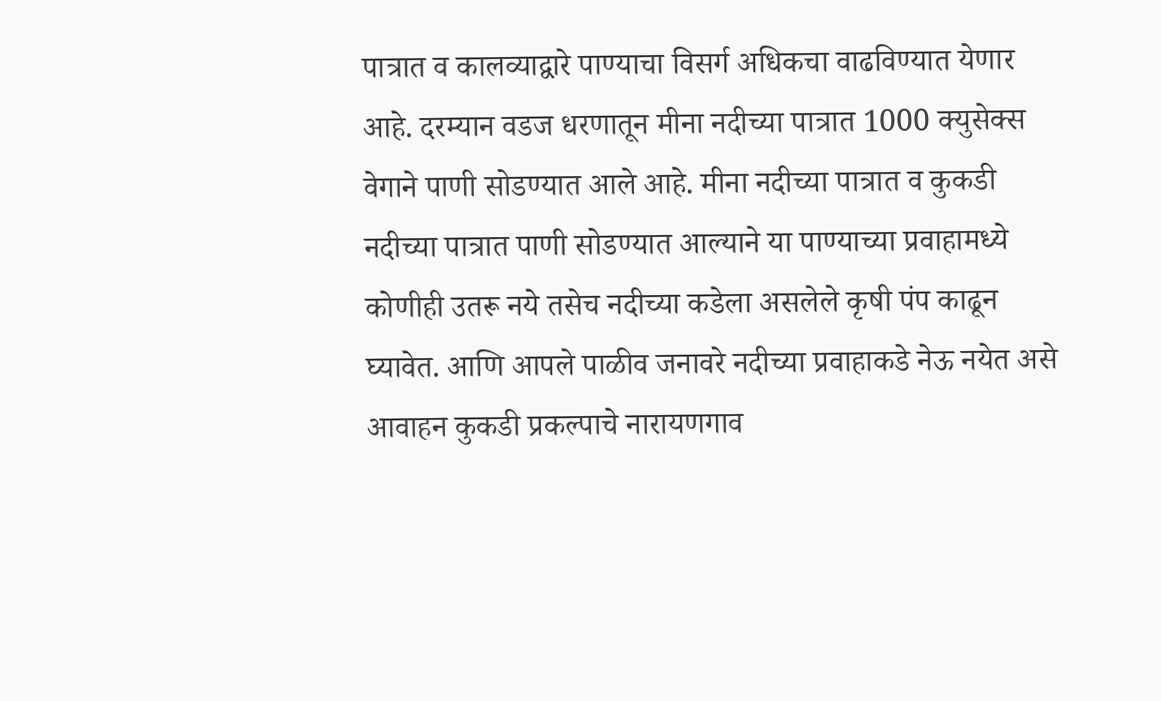पात्रात व कालव्याद्वारे पाण्याचा विसर्ग अधिकचा वाढविण्यात येणार आहे. दरम्यान वडज धरणातून मीना नदीच्या पात्रात 1000 क्युसेक्स वेगाने पाणी सोडण्यात आले आहे. मीना नदीच्या पात्रात व कुकडी नदीच्या पात्रात पाणी सोडण्यात आल्याने या पाण्याच्या प्रवाहामध्ये कोणीही उतरू नये तसेच नदीच्या कडेला असलेले कृषी पंप काढून घ्यावेत. आणि आपले पाळीव जनावरे नदीच्या प्रवाहाकडे नेऊ नयेत असे आवाहन कुकडी प्रकल्पाचे नारायणगाव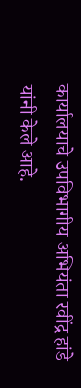कार्यालयाचे उपविभागीय अभियंता रवींद्र हांडे यांनी केले आहे.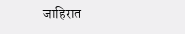जाहिरात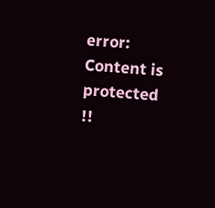error: Content is protected !!